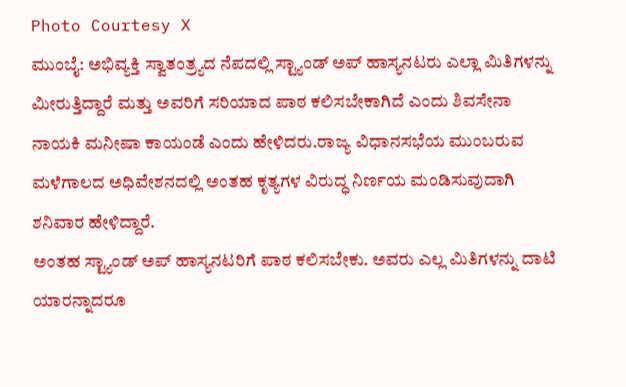Photo Courtesy X
ಮುಂಬೈ: ಅಭಿವ್ಯಕ್ತಿ ಸ್ವಾತಂತ್ರ್ಯದ ನೆಪದಲ್ಲಿ ಸ್ಟ್ಯಾಂಡ್ ಅಪ್ ಹಾಸ್ಯನಟರು ಎಲ್ಲಾ ಮಿತಿಗಳನ್ನು ಮೀರುತ್ತಿದ್ದಾರೆ ಮತ್ತು ಅವರಿಗೆ ಸರಿಯಾದ ಪಾಠ ಕಲಿಸಬೇಕಾಗಿದೆ ಎಂದು ಶಿವಸೇನಾ ನಾಯಕಿ ಮನೀಷಾ ಕಾಯಂಡೆ ಎಂದು ಹೇಳಿದರು.ರಾಜ್ಯ ವಿಧಾನಸಭೆಯ ಮುಂಬರುವ ಮಳೆಗಾಲದ ಅಧಿವೇಶನದಲ್ಲಿ ಅಂತಹ ಕೃತ್ಯಗಳ ವಿರುದ್ಧ ನಿರ್ಣಯ ಮಂಡಿಸುವುದಾಗಿ ಶನಿವಾರ ಹೇಳಿದ್ದಾರೆ.
ಅಂತಹ ಸ್ಟ್ಯಾಂಡ್ ಅಪ್ ಹಾಸ್ಯನಟರಿಗೆ ಪಾಠ ಕಲಿಸಬೇಕು. ಅವರು ಎಲ್ಲ ಮಿತಿಗಳನ್ನು ದಾಟಿ ಯಾರನ್ನಾದರೂ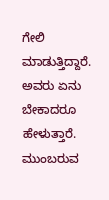ಗೇಲಿ ಮಾಡುತ್ತಿದ್ದಾರೆ. ಅವರು ಏನು ಬೇಕಾದರೂ ಹೇಳುತ್ತಾರೆ. ಮುಂಬರುವ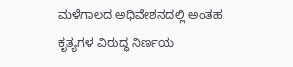ಮಳೆಗಾಲದ ಅಧಿವೇಶನದಲ್ಲಿ ಅಂತಹ ಕೃತ್ಯಗಳ ವಿರುದ್ಧ ನಿರ್ಣಯ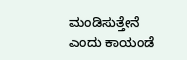ಮಂಡಿಸುತ್ತೇನೆ ಎಂದು ಕಾಯಂಡೆ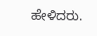ಹೇಳಿದರು.